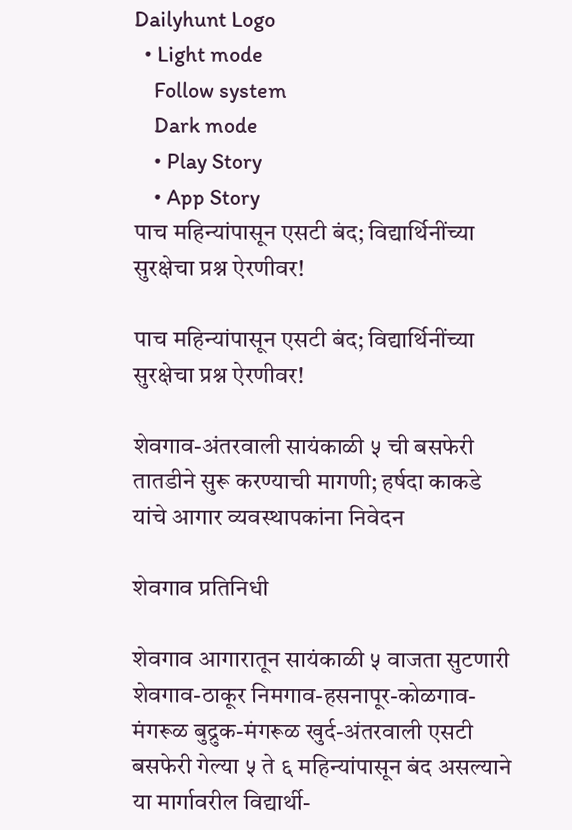Dailyhunt Logo
  • Light mode
    Follow system
    Dark mode
    • Play Story
    • App Story
पाच महिन्यांपासून एसटी बंद; विद्यार्थिनींच्या सुरक्षेचा प्रश्न ऐरणीवर!

पाच महिन्यांपासून एसटी बंद; विद्यार्थिनींच्या सुरक्षेचा प्रश्न ऐरणीवर!

शेवगाव-अंतरवाली सायंकाळी ५ ची बसफेरी तातडीने सुरू करण्याची मागणी; हर्षदा काकडे यांचे आगार व्यवस्थापकांना निवेदन

शेवगाव प्रतिनिधी

शेवगाव आगारातून सायंकाळी ५ वाजता सुटणारी शेवगाव-ठाकूर निमगाव-हसनापूर-कोळगाव-मंगरूळ बुद्रुक-मंगरूळ खुर्द-अंतरवाली एसटी बसफेरी गेल्या ५ ते ६ महिन्यांपासून बंद असल्याने या मार्गावरील विद्यार्थी-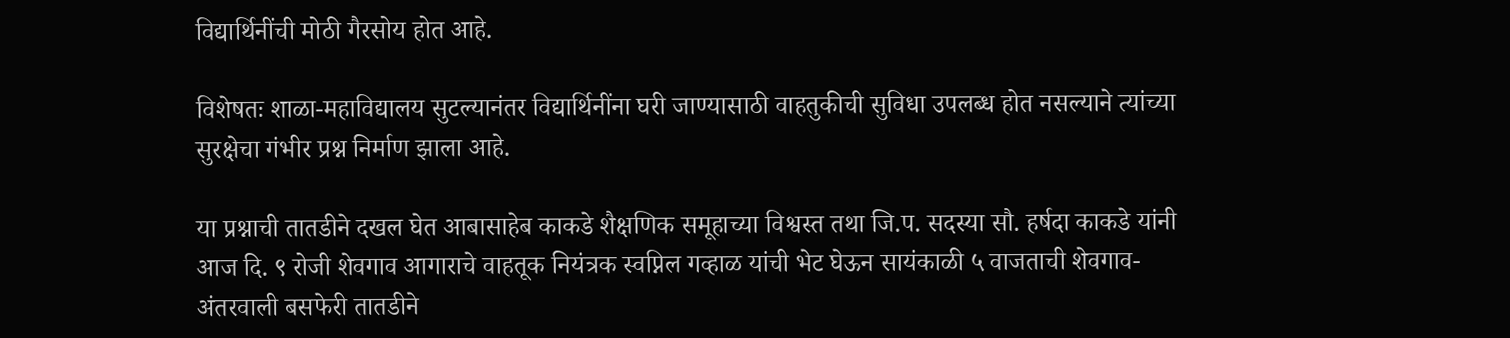विद्यार्थिनींची मोठी गैरसोय होत आहे.

विशेषतः शाळा-महाविद्यालय सुटल्यानंतर विद्यार्थिनींना घरी जाण्यासाठी वाहतुकीची सुविधा उपलब्ध होत नसल्याने त्यांच्या सुरक्षेचा गंभीर प्रश्न निर्माण झाला आहे.

या प्रश्नाची तातडीने दखल घेत आबासाहेब काकडे शैक्षणिक समूहाच्या विश्वस्त तथा जि.प. सदस्या सौ. हर्षदा काकडे यांनी आज दि. ९ रोजी शेवगाव आगाराचे वाहतूक नियंत्रक स्वप्निल गव्हाळ यांची भेट घेऊन सायंकाळी ५ वाजताची शेवगाव-अंतरवाली बसफेरी तातडीने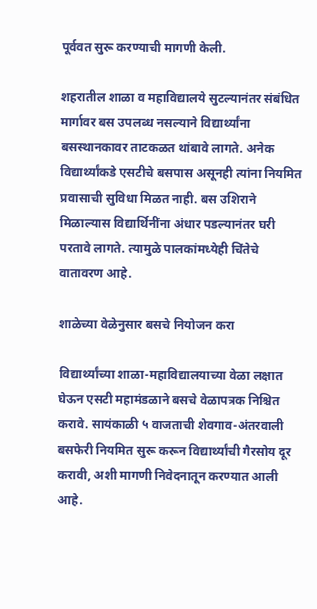पूर्ववत सुरू करण्याची मागणी केली.

शहरातील शाळा व महाविद्यालये सुटल्यानंतर संबंधित मार्गावर बस उपलब्ध नसल्याने विद्यार्थ्यांना बसस्थानकावर ताटकळत थांबावे लागते. अनेक विद्यार्थ्यांकडे एसटीचे बसपास असूनही त्यांना नियमित प्रवासाची सुविधा मिळत नाही. बस उशिराने मिळाल्यास विद्यार्थिनींना अंधार पडल्यानंतर घरी परतावे लागते. त्यामुळे पालकांमध्येही चिंतेचे वातावरण आहे.

शाळेच्या वेळेनुसार बसचे नियोजन करा

विद्यार्थ्यांच्या शाळा-महाविद्यालयाच्या वेळा लक्षात घेऊन एसटी महामंडळाने बसचे वेळापत्रक निश्चित करावे. सायंकाळी ५ वाजताची शेवगाव-अंतरवाली बसफेरी नियमित सुरू करून विद्यार्थ्यांची गैरसोय दूर करावी, अशी मागणी निवेदनातून करण्यात आली आहे.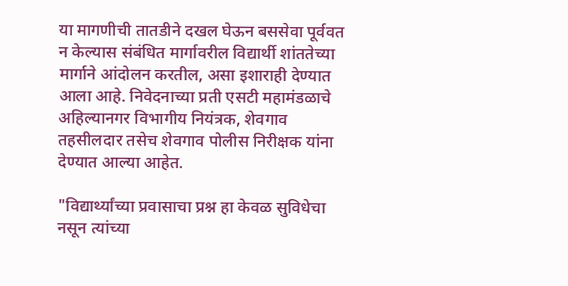या मागणीची तातडीने दखल घेऊन बससेवा पूर्ववत न केल्यास संबंधित मार्गावरील विद्यार्थी शांततेच्या मार्गाने आंदोलन करतील, असा इशाराही देण्यात आला आहे. निवेदनाच्या प्रती एसटी महामंडळाचे अहिल्यानगर विभागीय नियंत्रक, शेवगाव तहसीलदार तसेच शेवगाव पोलीस निरीक्षक यांना देण्यात आल्या आहेत.

"विद्यार्थ्यांच्या प्रवासाचा प्रश्न हा केवळ सुविधेचा नसून त्यांच्या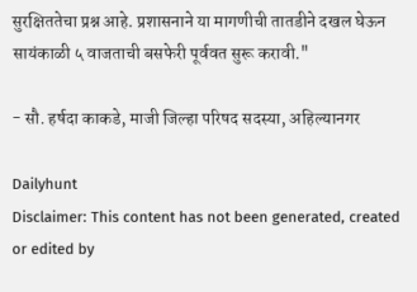सुरक्षिततेचा प्रश्न आहे. प्रशासनाने या मागणीची तातडीने दखल घेऊन सायंकाळी ५ वाजताची बसफेरी पूर्ववत सुरू करावी."

- सौ. हर्षदा काकडे, माजी जिल्हा परिषद सदस्या, अहिल्यानगर

Dailyhunt
Disclaimer: This content has not been generated, created or edited by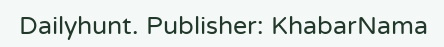Dailyhunt. Publisher: KhabarNama